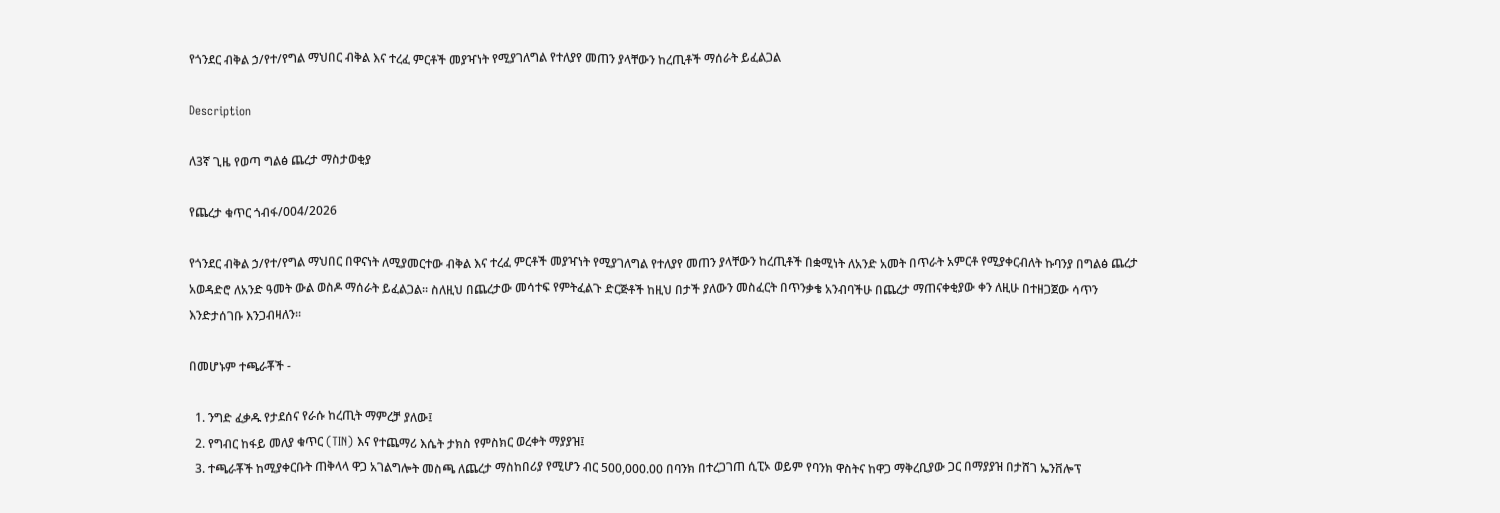የጎንደር ብቅል ኃ/የተ/የግል ማህበር ብቅል እና ተረፈ ምርቶች መያዣነት የሚያገለግል የተለያየ መጠን ያላቸውን ከረጢቶች ማሰራት ይፈልጋል

Description

ለ3ኛ ጊዜ የወጣ ግልፅ ጨረታ ማስታወቂያ

የጨረታ ቁጥር ጎብፋ/004/2026

የጎንደር ብቅል ኃ/የተ/የግል ማህበር በዋናነት ለሚያመርተው ብቅል እና ተረፈ ምርቶች መያዣነት የሚያገለግል የተለያየ መጠን ያላቸውን ከረጢቶች በቋሚነት ለአንድ አመት በጥራት አምርቶ የሚያቀርብለት ኩባንያ በግልፅ ጨረታ አወዳድሮ ለአንድ ዓመት ውል ወስዶ ማሰራት ይፈልጋል፡፡ ስለዚህ በጨረታው መሳተፍ የምትፈልጉ ድርጅቶች ከዚህ በታች ያለውን መስፈርት በጥንቃቄ አንብባችሁ በጨረታ ማጠናቀቂያው ቀን ለዚሁ በተዘጋጀው ሳጥን እንድታሰገቡ እንጋብዛለን።

በመሆኑም ተጫራቾች -

  1. ንግድ ፈቃዱ የታደሰና የራሱ ከረጢት ማምረቻ ያለው፤
  2. የግብር ከፋይ መለያ ቁጥር (TIN) እና የተጨማሪ እሴት ታክስ የምስክር ወረቀት ማያያዝ፤
  3. ተጫራቾች ከሚያቀርቡት ጠቅላላ ዋጋ አገልግሎት መስጫ ለጨረታ ማስከበሪያ የሚሆን ብር 500,000.00 በባንክ በተረጋገጠ ሲፒኦ ወይም የባንክ ዋስትና ከዋጋ ማቅረቢያው ጋር በማያያዝ በታሸገ ኤንቨሎፕ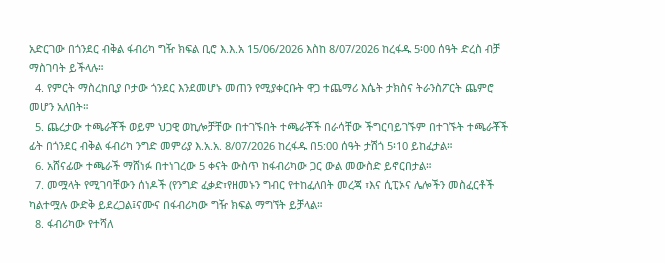አድርገው በጎንደር ብቅል ፋብሪካ ግዥ ክፍል ቢሮ እ.እ.አ 15/06/2026 እስከ 8/07/2026 ከረፋዱ 5፡00 ሰዓት ድረስ ብቻ ማስገባት ይችላሉ።
  4. የምርት ማስረከቢያ ቦታው ጎንደር እንደመሆኑ መጠን የሚያቀርቡት ዋጋ ተጨማሪ እሴት ታክስና ትራንስፖርት ጨምሮ መሆን አለበት።
  5. ጨረታው ተጫራቾች ወይም ህጋዊ ወኪሎቻቸው በተገኙበት ተጫራቾች በራሳቸው ችግርባይገኙም በተገኙት ተጫራቾች ፊት በጎንደር ብቅል ፋብሪካ ንግድ መምሪያ እ.አ.አ. 8/07/2026 ከረፋዱ በ5:00 ሰዓት ታሽጎ 5፡10 ይከፈታል።
  6. አሸናፊው ተጫራች ማሸነፉ በተነገረው 5 ቀናት ውስጥ ከፋብሪካው ጋር ውል መውስድ ይኖርበታል።
  7. መሟላት የሚገባቸውን ሰነዶች (የንግድ ፈቃድ፣የዘመኑን ግብር የተከፈለበት መረጃ ፣እና ሲፒኦና ሌሎችን መስፈርቶች ካልተሟሉ ውድቅ ይደረጋል፤ናሙና በፋብሪካው ግዥ ክፍል ማግኘት ይቻላል።
  8. ፋብሪካው የተሻለ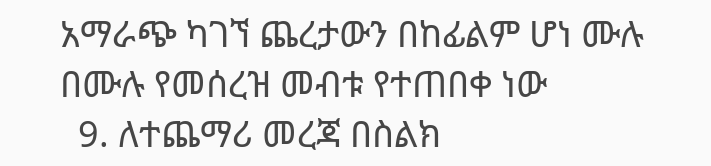አማራጭ ካገኘ ጨረታውን በከፊልም ሆነ ሙሉ በሙሉ የመሰረዝ መብቱ የተጠበቀ ነው
  9. ለተጨማሪ መረጃ በስልክ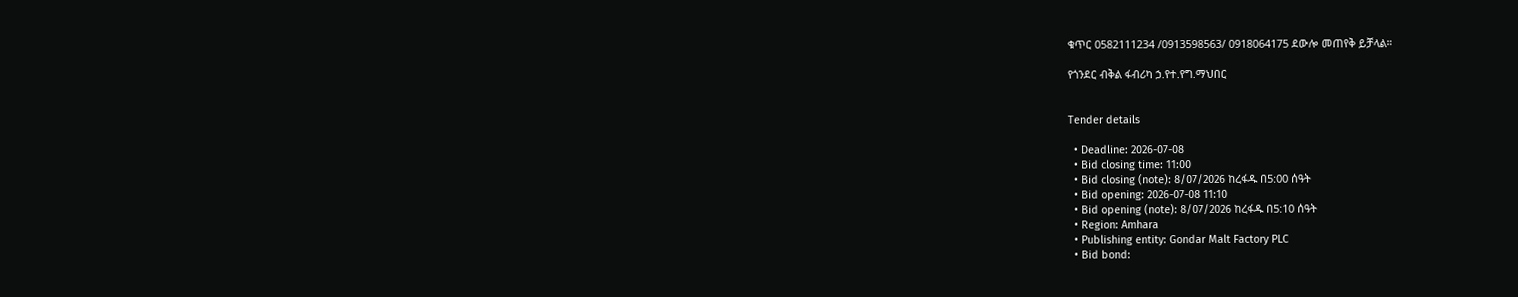ቁጥር 0582111234 /0913598563/ 0918064175 ደውሎ መጠየቅ ይቻላል።

የጎንደር ብቅል ፋብሪካ ኃ.የተ.የግ.ማህበር


Tender details

  • Deadline: 2026-07-08
  • Bid closing time: 11:00
  • Bid closing (note): 8/07/2026 ከረፋዱ በ5:00 ሰዓት
  • Bid opening: 2026-07-08 11:10
  • Bid opening (note): 8/07/2026 ከረፋዱ በ5:10 ሰዓት
  • Region: Amhara
  • Publishing entity: Gondar Malt Factory PLC
  • Bid bond: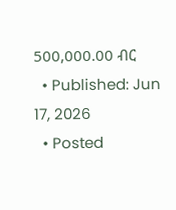500,000.00 ብር
  • Published: Jun 17, 2026
  • Posted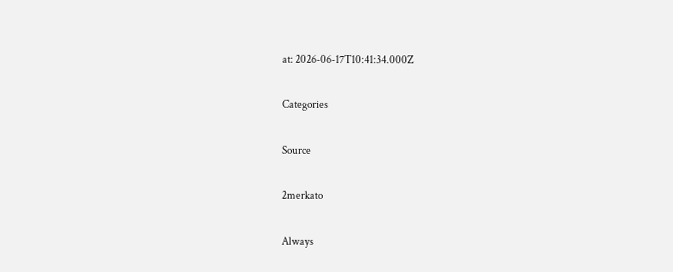at: 2026-06-17T10:41:34.000Z

Categories

Source

2merkato

Always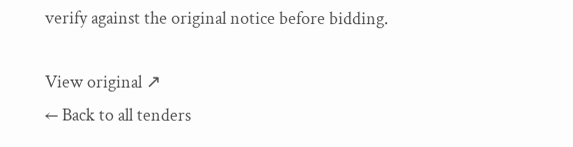verify against the original notice before bidding.

View original ↗
← Back to all tenders